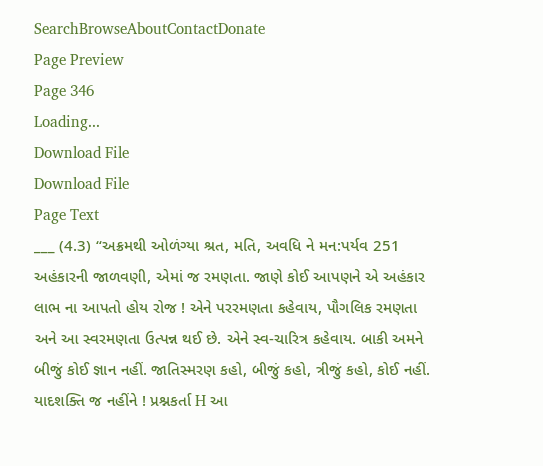SearchBrowseAboutContactDonate
Page Preview
Page 346
Loading...
Download File
Download File
Page Text
___ (4.3) “અક્રમથી ઓળંગ્યા શ્રત, મતિ, અવધિ ને મન:પર્યવ 251 અહંકારની જાળવણી, એમાં જ રમણતા. જાણે કોઈ આપણને એ અહંકાર લાભ ના આપતો હોય રોજ ! એને પરરમણતા કહેવાય, પૌગલિક રમણતા અને આ સ્વરમણતા ઉત્પન્ન થઈ છે. એને સ્વ-ચારિત્ર કહેવાય. બાકી અમને બીજું કોઈ જ્ઞાન નહીં. જાતિસ્મરણ કહો, બીજું કહો, ત્રીજું કહો, કોઈ નહીં. યાદશક્તિ જ નહીંને ! પ્રશ્નકર્તા H આ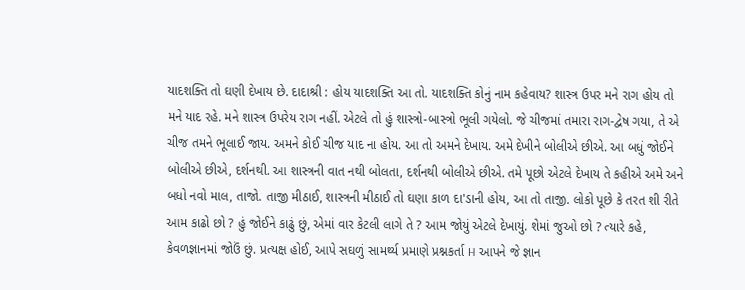યાદશક્તિ તો ઘણી દેખાય છે. દાદાશ્રી : હોય યાદશક્તિ આ તો. યાદશક્તિ કોનું નામ કહેવાય? શાસ્ત્ર ઉપર મને રાગ હોય તો મને યાદ રહે. મને શાસ્ત્ર ઉપરેય રાગ નહીં. એટલે તો હું શાસ્ત્રો-બાસ્ત્રો ભૂલી ગયેલો. જે ચીજમાં તમારા રાગ-દ્વેષ ગયા, તે એ ચીજ તમને ભૂલાઈ જાય. અમને કોઈ ચીજ યાદ ના હોય. આ તો અમને દેખાય. અમે દેખીને બોલીએ છીએ. આ બધું જોઈને બોલીએ છીએ, દર્શનથી. આ શાસ્ત્રની વાત નથી બોલતા, દર્શનથી બોલીએ છીએ. તમે પૂછો એટલે દેખાય તે કહીએ અમે અને બધો નવો માલ, તાજો. તાજી મીઠાઈ, શાસ્ત્રની મીઠાઈ તો ઘણા કાળ દા'ડાની હોય, આ તો તાજી. લોકો પૂછે કે તરત શી રીતે આમ કાઢો છો ? હું જોઈને કાઢું છું, એમાં વાર કેટલી લાગે તે ? આમ જોયું એટલે દેખાયું. શેમાં જુઓ છો ? ત્યારે કહે, કેવળજ્ઞાનમાં જોઉં છું. પ્રત્યક્ષ હોઈ, આપે સઘળું સામર્થ્ય પ્રમાણે પ્રશ્નકર્તા H આપને જે જ્ઞાન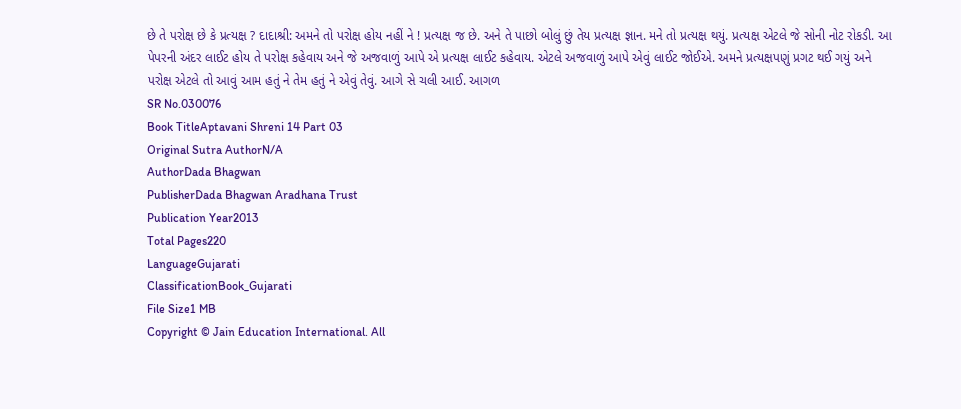છે તે પરોક્ષ છે કે પ્રત્યક્ષ ? દાદાશ્રી: અમને તો પરોક્ષ હોય નહીં ને ! પ્રત્યક્ષ જ છે. અને તે પાછો બોલું છું તેય પ્રત્યક્ષ જ્ઞાન. મને તો પ્રત્યક્ષ થયું. પ્રત્યક્ષ એટલે જે સોની નોટ રોકડી. આ પેપરની અંદર લાઈટ હોય તે પરોક્ષ કહેવાય અને જે અજવાળું આપે એ પ્રત્યક્ષ લાઈટ કહેવાય. એટલે અજવાળું આપે એવું લાઈટ જોઈએ. અમને પ્રત્યક્ષપણું પ્રગટ થઈ ગયું અને પરોક્ષ એટલે તો આવું આમ હતું ને તેમ હતું ને એવું તેવું. આગે સે ચલી આઈ. આગળ
SR No.030076
Book TitleAptavani Shreni 14 Part 03
Original Sutra AuthorN/A
AuthorDada Bhagwan
PublisherDada Bhagwan Aradhana Trust
Publication Year2013
Total Pages220
LanguageGujarati
ClassificationBook_Gujarati
File Size1 MB
Copyright © Jain Education International. All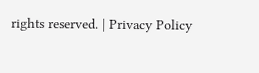rights reserved. | Privacy Policy